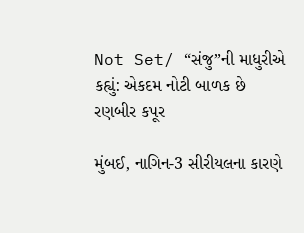Not Set/ “સંજુ”ની માધુરીએ કહ્યું: એકદમ નોટી બાળક છે રણબીર કપૂર

મુંબઈ, નાગિન-3 સીરીયલના કારણે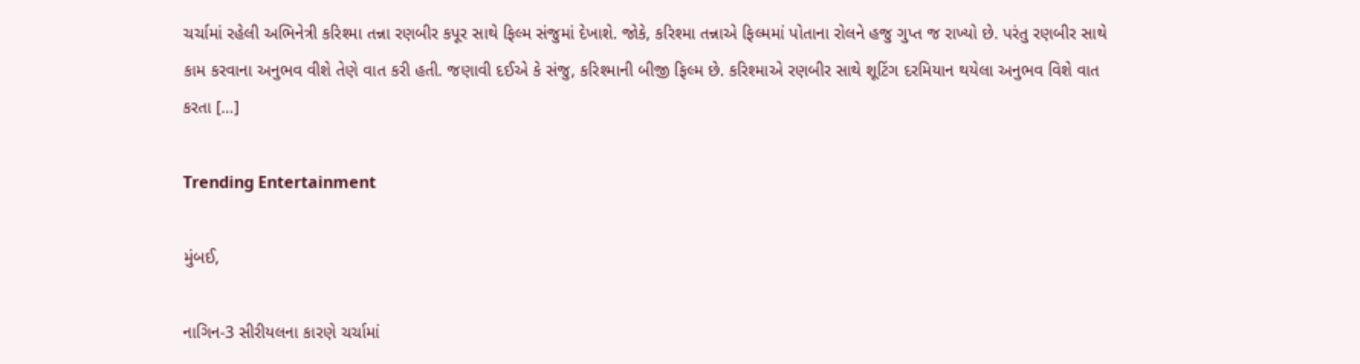ચર્ચામાં રહેલી અભિનેત્રી કરિશ્મા તન્ના રણબીર કપૂર સાથે ફિલ્મ સંજુમાં દેખાશે. જોકે, કરિશ્મા તન્નાએ ફિલ્મમાં પોતાના રોલને હજુ ગુપ્ત જ રાખ્યો છે. પરંતુ રણબીર સાથે કામ કરવાના અનુભવ વીશે તેણે વાત કરી હતી. જણાવી દઈએ કે સંજુ, કરિશ્માની બીજી ફિલ્મ છે. કરિશ્માએ રણબીર સાથે શૂટિંગ દરમિયાન થયેલા અનુભવ વિશે વાત કરતા […]

Trending Entertainment

મુંબઈ,

નાગિન-3 સીરીયલના કારણે ચર્ચામાં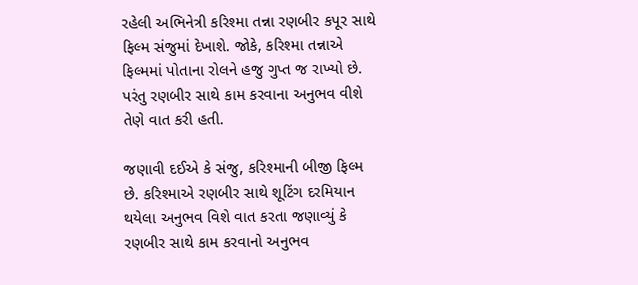રહેલી અભિનેત્રી કરિશ્મા તન્ના રણબીર કપૂર સાથે ફિલ્મ સંજુમાં દેખાશે. જોકે, કરિશ્મા તન્નાએ ફિલ્મમાં પોતાના રોલને હજુ ગુપ્ત જ રાખ્યો છે. પરંતુ રણબીર સાથે કામ કરવાના અનુભવ વીશે તેણે વાત કરી હતી.

જણાવી દઈએ કે સંજુ, કરિશ્માની બીજી ફિલ્મ છે. કરિશ્માએ રણબીર સાથે શૂટિંગ દરમિયાન થયેલા અનુભવ વિશે વાત કરતા જણાવ્યું કે રણબીર સાથે કામ કરવાનો અનુભવ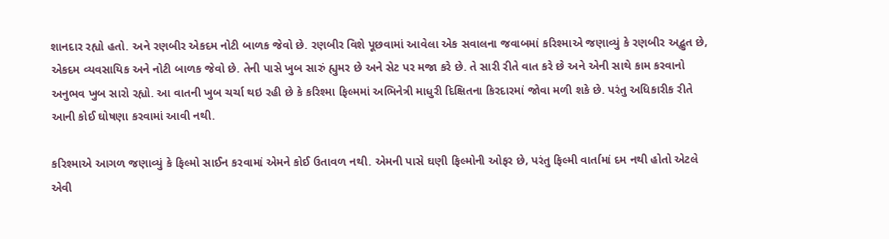શાનદાર રહ્યો હતો. અને રણબીર એકદમ નોટી બાળક જેવો છે. રણબીર વિશે પૂછવામાં આવેલા એક સવાલના જવાબમાં કરિશ્માએ જણાવ્યું કે રણબીર અદ્ભુત છે, એકદમ વ્યવસાયિક અને નોટી બાળક જેવો છે. તેની પાસે ખુબ સારું હ્યુમર છે અને સેટ પર મજા કરે છે. તે સારી રીતે વાત કરે છે અને એની સાથે કામ કરવાનો અનુભવ ખુબ સારો રહ્યો. આ વાતની ખુબ ચર્ચા થઇ રહી છે કે કરિશ્મા ફિલ્મમાં અભિનેત્રી માધુરી દિક્ષિતના કિરદારમાં જોવા મળી શકે છે. પરંતુ અધિકારીક રીતે આની કોઈ ઘોષણા કરવામાં આવી નથી.

કરિશ્માએ આગળ જણાવ્યું કે ફિલ્મો સાઈન કરવામાં એમને કોઈ ઉતાવળ નથી. એમની પાસે ઘણી ફિલ્મોની ઓફર છે, પરંતુ ફિલ્મી વાર્તામાં દમ નથી હોતો એટલે એવી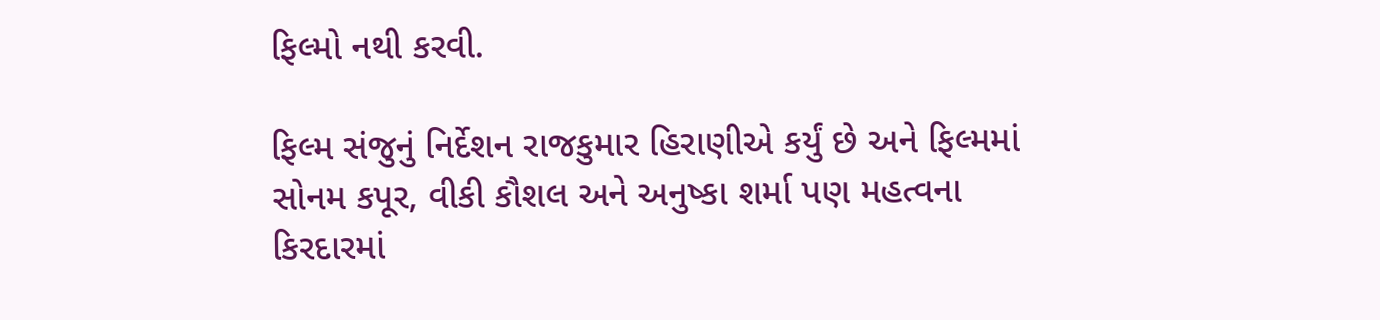ફિલ્મો નથી કરવી.

ફિલ્મ સંજુનું નિર્દેશન રાજકુમાર હિરાણીએ કર્યું છે અને ફિલ્મમાં સોનમ કપૂર, વીકી કૌશલ અને અનુષ્કા શર્મા પણ મહત્વના કિરદારમાં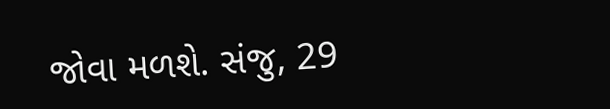જોવા મળશે. સંજુ, 29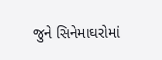જુને સિનેમાઘરોમાં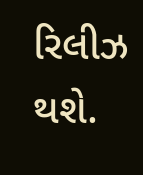રિલીઝ થશે.